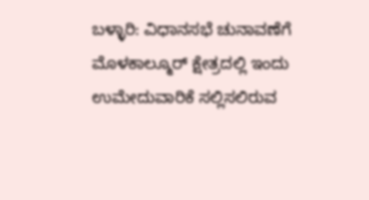ಬಳ್ಳಾರಿ: ವಿಧಾನಸಭೆ ಚುನಾವಣೆಗೆ ಮೊಳಕಾಲ್ಮೂರ್ ಕ್ಷೇತ್ರದಲ್ಲಿ ಇಂದು ಉಮೇದುವಾರಿಕೆ ಸಲ್ಲಿಸಲಿರುವ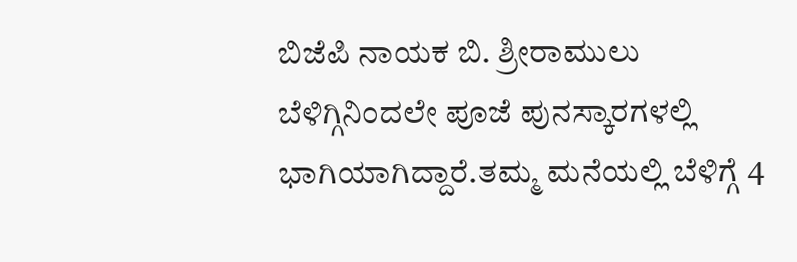ಬಿಜೆಪಿ ನಾಯಕ ಬಿ. ಶ್ರೀರಾಮುಲು ಬೆಳಿಗ್ಗಿನಿಂದಲೇ ಪೂಜೆ ಪುನಸ್ಕಾರಗಳಲ್ಲಿ ಭಾಗಿಯಾಗಿದ್ದಾರೆ.ತಮ್ಮ ಮನೆಯಲ್ಲಿ ಬೆಳಿಗ್ಗೆ 4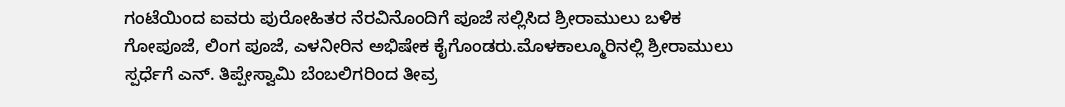ಗಂಟೆಯಿಂದ ಐವರು ಪುರೋಹಿತರ ನೆರವಿನೊಂದಿಗೆ ಪೂಜೆ ಸಲ್ಲಿಸಿದ ಶ್ರೀರಾಮುಲು ಬಳಿಕ ಗೋಪೂಜೆ, ಲಿಂಗ ಪೂಜೆ, ಎಳನೀರಿನ ಅಭಿಷೇಕ ಕೈಗೊಂಡರು.ಮೊಳಕಾಲ್ಮೂರಿನಲ್ಲಿ ಶ್ರೀರಾಮುಲು ಸ್ಪರ್ಧೆಗೆ ಎನ್. ತಿಪ್ಪೇಸ್ವಾಮಿ ಬೆಂಬಲಿಗರಿಂದ ತೀವ್ರ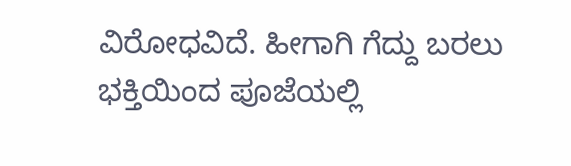ವಿರೋಧವಿದೆ. ಹೀಗಾಗಿ ಗೆದ್ದು ಬರಲು ಭಕ್ತಿಯಿಂದ ಪೂಜೆಯಲ್ಲಿ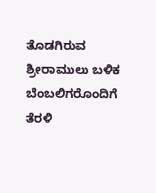ತೊಡಗಿರುವ ಶ್ರೀರಾಮುಲು ಬಳಿಕ ಬೆಂಬಲಿಗರೊಂದಿಗೆ ತೆರಳಿ